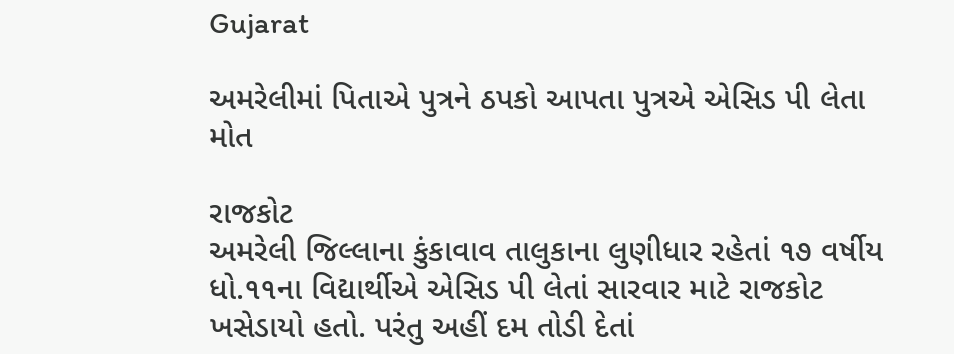Gujarat

અમરેલીમાં પિતાએ પુત્રને ઠપકો આપતા પુત્રએ એસિડ પી લેતા મોત

રાજકોટ
અમરેલી જિલ્લાના કુંકાવાવ તાલુકાના લુણીધાર રહેતાં ૧૭ વર્ષીય ધો.૧૧ના વિદ્યાર્થીએ એસિડ પી લેતાં સારવાર માટે રાજકોટ ખસેડાયો હતો. પરંતુ અહીં દમ તોડી દેતાં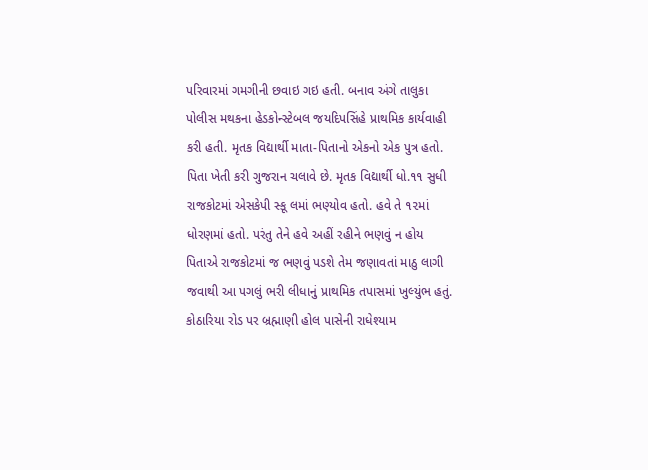પરિવારમાં ગમગીની છવાઇ ગઇ હતી. બનાવ અંગે તાલુકા પોલીસ મથકના હેડકોન્સ્ટેબલ જયદિપસિંહે પ્રાથમિક કાર્યવાહી કરી હતી. મૃતક વિદ્યાર્થી માતા-પિતાનો એકનો એક પુત્ર હતો. પિતા ખેતી કરી ગુજરાન ચલાવે છે. મૃતક વિદ્યાર્થી ધો.૧૧ સુધી રાજકોટમાં એસકેપી સ્કૂ લમાં ભણ્યોવ હતો. હવે તે ૧૨માં ધોરણમાં હતો. પરંતુ તેને હવે અહીં રહીને ભણવું ન હોય પિતાએ રાજકોટમાં જ ભણવું પડશે તેમ જણાવતાં માઠુ લાગી જવાથી આ પગલું ભરી લીધાનું પ્રાથમિક તપાસમાં ખુલ્યુંભ હતું. કોઠારિયા રોડ પર બ્રહ્માણી હોલ પાસેની રાધેશ્યામ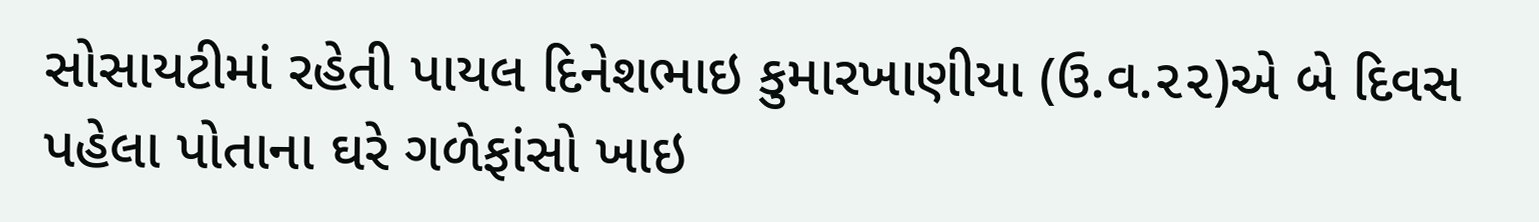સોસાયટીમાં રહેતી પાયલ દિનેશભાઇ કુમારખાણીયા (ઉ.વ.૨૨)એ બે દિવસ પહેલા પોતાના ઘરે ગળેફાંસો ખાઇ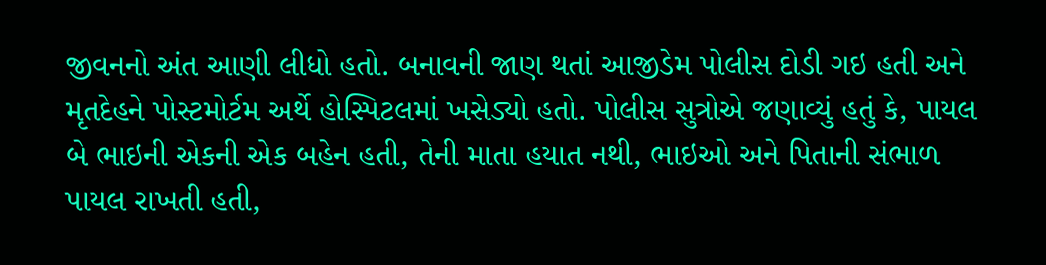જીવનનો અંત આણી લીધો હતો. બનાવની જાણ થતાં આજીડેમ પોલીસ દોડી ગઇ હતી અને મૃતદેહને પોસ્ટમોર્ટમ અર્થે હોસ્પિટલમાં ખસેડ્યો હતો. પોલીસ સુત્રોએ જણાવ્યું હતું કે, પાયલ બે ભાઇની એકની એક બહેન હતી, તેની માતા હયાત નથી, ભાઇઓ અને પિતાની સંભાળ પાયલ રાખતી હતી,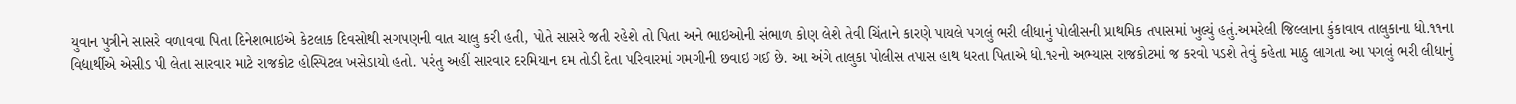યુવાન પુત્રીને સાસરે વળાવવા પિતા દિનેશભાઇએ કેટલાક દિવસોથી સગપણની વાત ચાલુ કરી હતી, પોતે સાસરે જતી રહેશે તો પિતા અને ભાઇઓની સંભાળ કોણ લેશે તેવી ચિંતાને કારણે પાયલે પગલું ભરી લીધાનું પોલીસની પ્રાથમિક તપાસમાં ખુલ્યું હતું.અમરેલી જિલ્લાના કુંકાવાવ તાલુકાના ધો.૧૧ના વિદ્યાર્થીએ એસીડ પી લેતા સારવાર માટે રાજકોટ હોસ્પિટલ ખસેડાયો હતો. પરંતુ અહીં સારવાર દરમિયાન દમ તોડી દેતા પરિવારમાં ગમગીની છવાઇ ગઈ છે. આ અંગે તાલુકા પોલીસ તપાસ હાથ ધરતા પિતાએ ધો.૧૨નો અભ્યાસ રાજકોટમાં જ કરવો પડશે તેવું કહેતા માઠુ લાગતા આ પગલું ભરી લીધાનું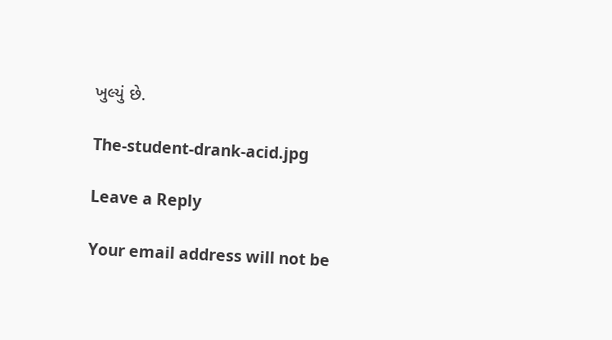ખુલ્યું છે.

The-student-drank-acid.jpg

Leave a Reply

Your email address will not be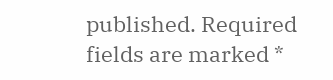published. Required fields are marked *